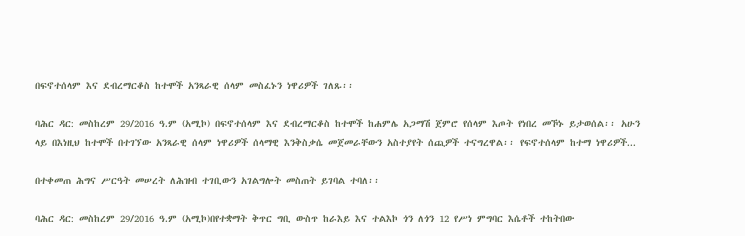በፍኖተሰላም እና ደብረማርቆስ ከተሞች አንጻራዊ ሰላም መስፈኑን ነዋሪዎች ገለጹ፡፡

ባሕር ዳር: መስከረም 29/2016 ዓ.ም (አሚኮ) በፍኖተሰላም እና ደብረማርቆስ ከተሞች ከሐምሌ አጋማሽ ጀምሮ የሰላም እጦት የነበረ መኾኑ ይታወሰል፡፡ አሁን ላይ በእነዚህ ከተሞች በተገኘው አንጻራዊ ሰላም ነዋሪዎች ሰላማዊ እንቅስቃሴ መጀመራቸውን አስተያየት ሰጪዎች ተናግረዋል፡፡ የፍኖተሰላም ከተማ ነዋሪዎች...

በተቀመጠ ሕግና ሥርዓት መሠረት ለሕዝብ ተገቢውን አገልግሎት መስጠት ይገባል ተባለ፡፡

ባሕር ዳር: መስከረም 29/2016 ዓ.ም (አሚኮ)በየተቋማት ቅጥር ግቢ ውስጥ ከራእይ እና ተልእኮ ጎን ለጎን 12 የሥነ ምግባር እሴቶች ተከትበው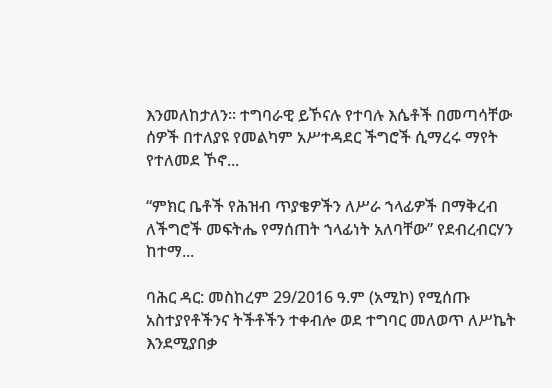እንመለከታለን፡፡ ተግባራዊ ይኾናሉ የተባሉ እሴቶች በመጣሳቸው ሰዎች በተለያዩ የመልካም አሥተዳደር ችግሮች ሲማረሩ ማየት የተለመደ ኾኖ...

“ምክር ቤቶች የሕዝብ ጥያቄዎችን ለሥራ ኀላፊዎች በማቅረብ ለችግሮች መፍትሔ የማሰጠት ኀላፊነት አለባቸው” የደብረብርሃን ከተማ...

ባሕር ዳር: መስከረም 29/2016 ዓ.ም (አሚኮ) የሚሰጡ አስተያየቶችንና ትችቶችን ተቀብሎ ወደ ተግባር መለወጥ ለሥኬት እንደሚያበቃ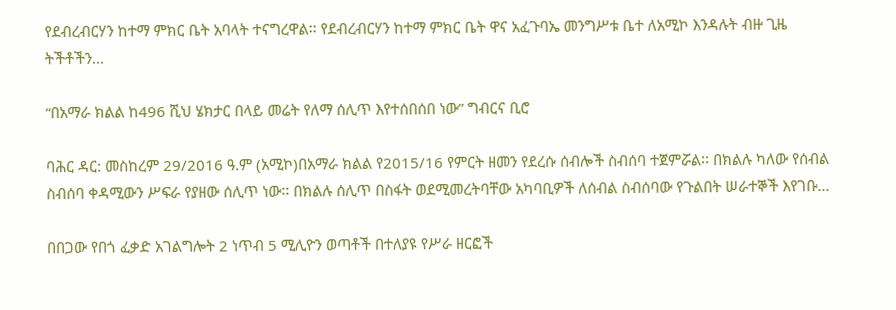የደብረብርሃን ከተማ ምክር ቤት አባላት ተናግረዋል፡፡ የደብረብርሃን ከተማ ምክር ቤት ዋና አፈጉባኤ መንግሥቱ ቤተ ለአሚኮ እንዳሉት ብዙ ጊዜ ትችቶችን...

“በአማራ ክልል ከ496 ሺህ ሄክታር በላይ መሬት የለማ ሰሊጥ እየተሰበሰበ ነው” ግብርና ቢሮ

ባሕር ዳር: መስከረም 29/2016 ዓ.ም (አሚኮ)በአማራ ክልል የ2015/16 የምርት ዘመን የደረሱ ሰብሎች ስብሰባ ተጀምሯል፡፡ በክልሉ ካለው የሰብል ስብሰባ ቀዳሚውን ሥፍራ የያዘው ሰሊጥ ነው፡፡ በክልሉ ሰሊጥ በስፋት ወደሚመረትባቸው አካባቢዎች ለሰብል ስብሰባው የጉልበት ሠራተኞች እየገቡ...

በበጋው የበጎ ፈቃድ አገልግሎት 2 ነጥብ 5 ሚሊዮን ወጣቶች በተለያዩ የሥራ ዘርፎች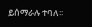ይሰማራሉ ተባለ፡፡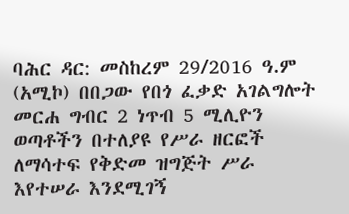ባሕር ዳር: መስከረም 29/2016 ዓ.ም (አሚኮ) በበጋው የበጎ ፈቃድ አገልግሎት መርሐ ግብር 2 ነጥብ 5 ሚሊዮን ወጣቶችን በተለያዩ የሥራ ዘርፎች ለማሳተፍ የቅድመ ዝግጅት ሥራ እየተሠራ እንደሚገኝ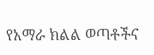የአማራ ክልል ወጣቶችና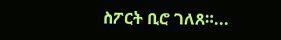ስፖርት ቢሮ ገለጸ።...